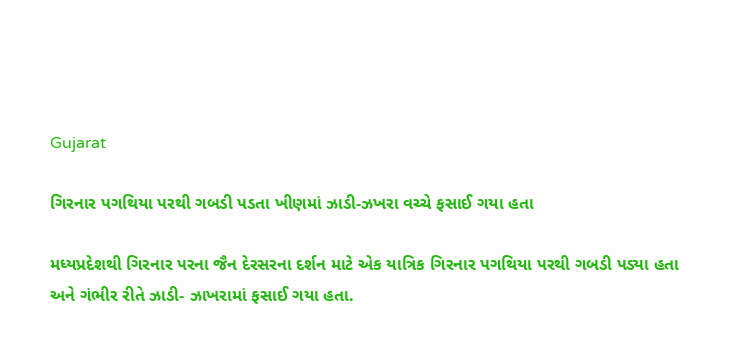Gujarat

ગિરનાર પગથિયા પરથી ગબડી પડતા ખીણમાં ઝાડી-ઝખરા વચ્ચે ફસાઈ ગયા હતા

મધ્યપ્રદેશથી ગિરનાર પરના જૈન દેરસરના દર્શન માટે એક યાત્રિક ગિરનાર પગથિયા પરથી ગબડી પડ્યા હતા અને ગંભીર રીતે ઝાડી- ઝાખરામાં ફસાઈ ગયા હતા.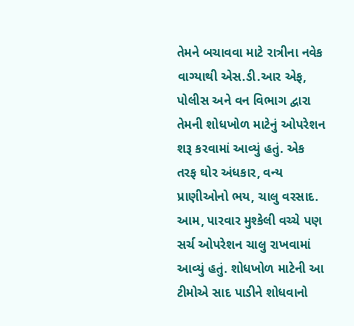તેમને બચાવવા માટે રાત્રીના નવેક વાગ્યાથી એસ.ડી.આર એફ, પોલીસ અને વન વિભાગ દ્વારા તેમની શોધખોળ માટેનું ઓપરેશન શરૂ કરવામાં આવ્યું હતું. એક તરફ ઘોર અંધકાર, વન્ય પ્રાણીઓનો ભય, ચાલુ વરસાદ. આમ, પારવાર મુશ્કેલી વચ્ચે પણ સર્ચ ઓપરેશન ચાલુ રાખવામાં આવ્યું હતું. શોધખોળ માટેની આ ટીમોએ સાદ પાડીને શોધવાનો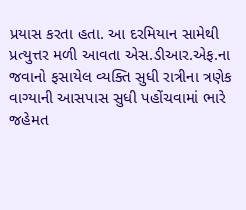પ્રયાસ કરતા હતા. આ દરમિયાન સામેથી પ્રત્યુત્તર મળી આવતા એસ.ડીઆર.એફ.ના જવાનો ફસાયેલ વ્યક્તિ સુધી રાત્રીના ત્રણેક વાગ્યાની આસપાસ સુધી પહોંચવામાં ભારે જહેમત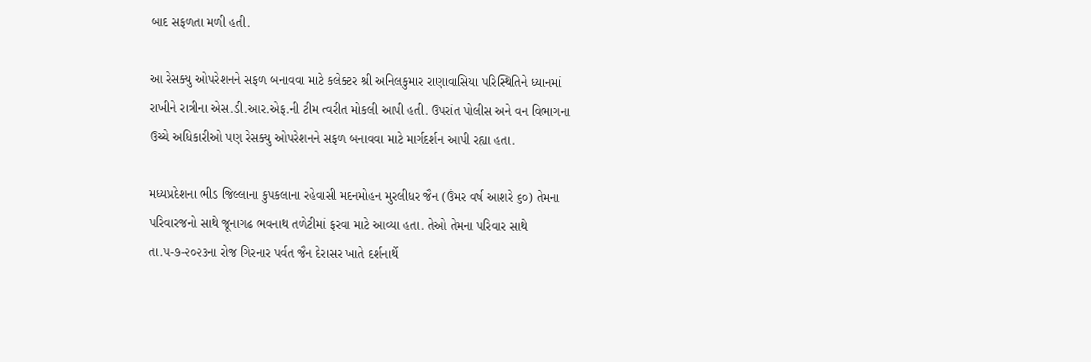બાદ સફળતા મળી હતી.

આ રેસક્યુ ઓપરેશનને સફળ બનાવવા માટે કલેક્ટર શ્રી અનિલકુમાર રાણાવાસિયા પરિસ્થિતિને ધ્યાનમાં રાખીને રાત્રીના એસ.ડી.આર.એફ.ની ટીમ ત્વરીત મોકલી આપી હતી. ઉપરાંત પોલીસ અને વન વિભાગના ઉચ્ચે અધિકારીઓ પણ રેસક્યુ ઓપરેશનને સફળ બનાવવા માટે માર્ગદર્શન આપી રહ્યા હતા.

મધ્યપ્રદેશના ભીડ જિલ્લાના કુપકલાના રહેવાસી મદનમોહન મુરલીધર જૈન (ઉંમર વર્ષ આશરે ૬૦) તેમના પરિવારજનો સાથે જૂનાગઢ ભવનાથ તળેટીમાં ફરવા માટે આવ્યા હતા. તેઓ તેમના પરિવાર સાથે તા.૫-૭-૨૦૨૩ના રોજ ગિરનાર પર્વત જૈન દેરાસર ખાતે દર્શનાર્થે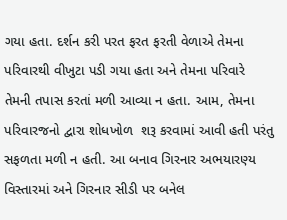ગયા હતા. દર્શન કરી પરત ફરત ફરતી વેળાએ તેમના પરિવારથી વીખુટા પડી ગયા હતા અને તેમના પરિવારે તેમની તપાસ કરતાં મળી આવ્યા ન હતા. આમ, તેમના પરિવારજનો દ્વારા શોધખોળ  શરૂ કરવામાં આવી હતી પરંતુ સફળતા મળી ન હતી. આ બનાવ ગિરનાર અભયારણ્ય વિસ્તારમાં અને ગિરનાર સીડી પર બનેલ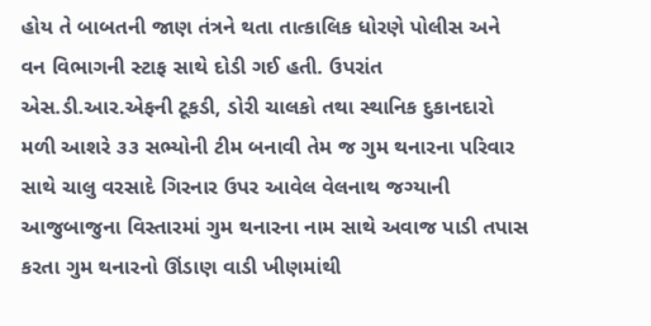હોય તે બાબતની જાણ તંત્રને થતા તાત્કાલિક ધોરણે પોલીસ અને વન વિભાગની સ્ટાફ સાથે દોડી ગઈ હતી. ઉપરાંત એસ.ડી.આર.એફની ટૂકડી, ડોરી ચાલકો તથા સ્થાનિક દુકાનદારો મળી આશરે ૩૩ સભ્યોની ટીમ બનાવી તેમ જ ગુમ થનારના પરિવાર સાથે ચાલુ વરસાદે ગિરનાર ઉપર આવેલ વેલનાથ જગ્યાની આજુબાજુના વિસ્તારમાં ગુમ થનારના નામ સાથે અવાજ પાડી તપાસ કરતા ગુમ થનારનો ઊંડાણ વાડી ખીણમાંથી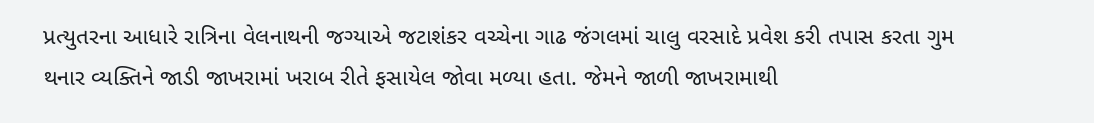પ્રત્યુતરના આધારે રાત્રિના વેલનાથની જગ્યાએ જટાશંકર વચ્ચેના ગાઢ જંગલમાં ચાલુ વરસાદે પ્રવેશ કરી તપાસ કરતા ગુમ થનાર વ્યક્તિને જાડી જાખરામાં ખરાબ રીતે ફસાયેલ જોવા મળ્યા હતા. જેમને જાળી જાખરામાથી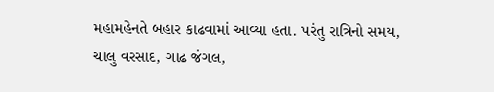મહામહેનતે બહાર કાઢવામાં આવ્યા હતા. પરંતુ રાત્રિનો સમય, ચાલુ વરસાદ, ગાઢ જંગલ,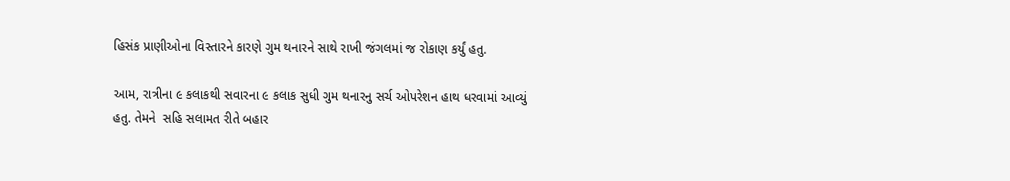હિસંક પ્રાણીઓના વિસ્તારને કારણે ગુમ થનારને સાથે રાખી જંગલમાં જ રોકાણ કર્યું હતુ.

આમ, રાત્રીના ૯ કલાકથી સવારના ૯ કલાક સુધી ગુમ થનારનુ સર્ચ ઓપરેશન હાથ ધરવામાં આવ્યું હતુ. તેમને  સહિ સલામત રીતે બહાર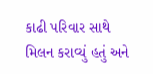કાઢી પરિવાર સાથે મિલન કરાવ્યું હતું અને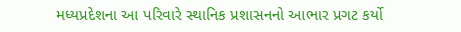મધ્યપ્રદેશના આ પરિવારે સ્થાનિક પ્રશાસનનો આભાર પ્રગટ કર્યો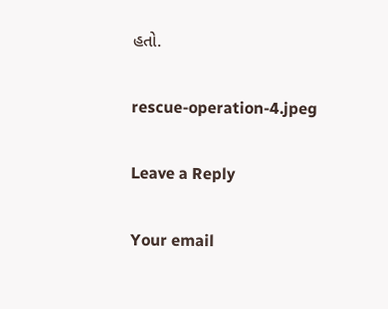હતો.

rescue-operation-4.jpeg

Leave a Reply

Your email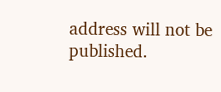address will not be published.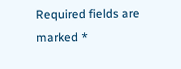Required fields are marked *